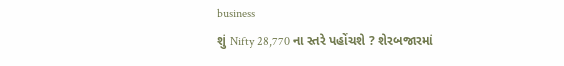business
શું Nifty 28,770 ના સ્તરે પહોંચશે ? શેરબજારમાં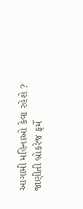આગામી મહિનાઓ કેવા રહેશે ? જાણીતી બ્રોકરેજ ફર્મે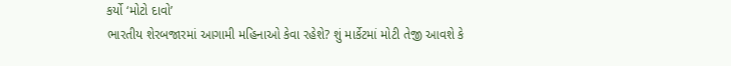કર્યો ‘મોટો દાવો’
ભારતીય શેરબજારમાં આગામી મહિનાઓ કેવા રહેશે? શું માર્કેટમાં મોટી તેજી આવશે કે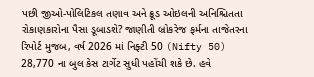પછી જીઓ-પોલિટિકલ તણાવ અને ક્રૂડ ઓઇલની અનિશ્ચિતતા રોકાણકારોના પૈસા ડૂબાડશે? જાણીતી બ્રોકરેજ ફર્મના તાજેતરના રિપોર્ટ મુજબ, વર્ષ 2026 માં નિફ્ટી 50 (Nifty 50) 28,770 ના બુલ કેસ ટાર્ગેટ સુધી પહોંચી શકે છે. હવે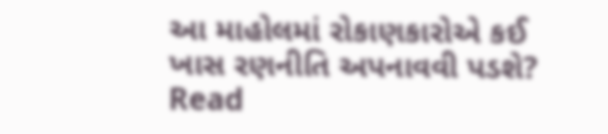આ માહોલમાં રોકાણકારોએ કઈ ખાસ રણનીતિ અપનાવવી પડશે?
Read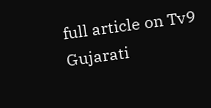full article on Tv9 Gujarati